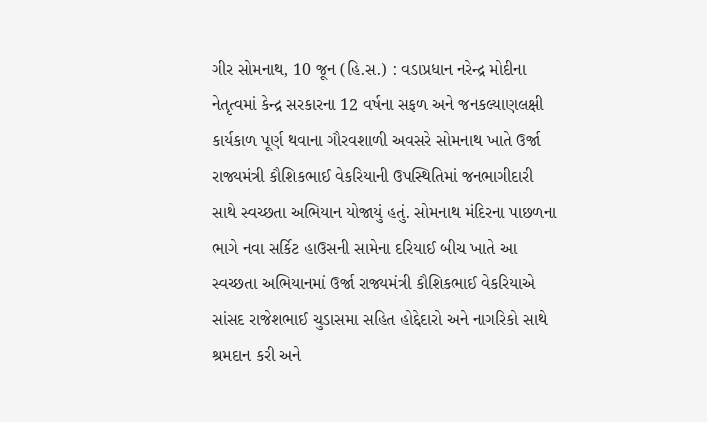ગીર સોમનાથ, 10 જૂન (હિ.સ.) : વડાપ્રધાન નરેન્દ્ર મોદીના નેતૃત્વમાં કેન્દ્ર સરકારના 12 વર્ષના સફળ અને જનકલ્યાણલક્ષી કાર્યકાળ પૂર્ણ થવાના ગૌરવશાળી અવસરે સોમનાથ ખાતે ઉર્જા રાજ્યમંત્રી કૌશિકભાઈ વેકરિયાની ઉપસ્થિતિમાં જનભાગીદારી સાથે સ્વચ્છતા અભિયાન યોજાયું હતું. સોમનાથ મંદિરના પાછળના ભાગે નવા સર્કિટ હાઉસની સામેના દરિયાઈ બીચ ખાતે આ સ્વચ્છતા અભિયાનમાં ઉર્જા રાજ્યમંત્રી કૌશિકભાઈ વેકરિયાએ સાંસદ રાજેશભાઈ ચુડાસમા સહિત હોદ્દેદારો અને નાગરિકો સાથે શ્રમદાન કરી અને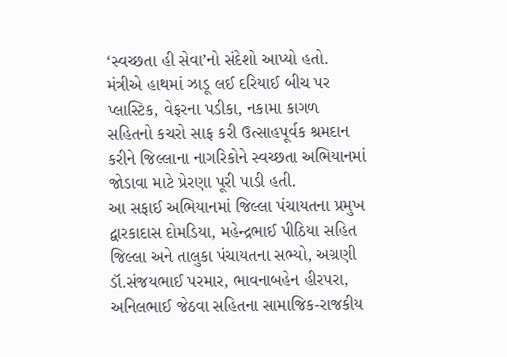‘સ્વચ્છતા હી સેવા’નો સંદેશો આપ્યો હતો.
મંત્રીએ હાથમાં ઝાડૂ લઈ દરિયાઈ બીચ પર પ્લાસ્ટિક, વેફરના પડીકા, નકામા કાગળ સહિતનો કચરો સાફ કરી ઉત્સાહપૂર્વક શ્રમદાન કરીને જિલ્લાના નાગરિકોને સ્વચ્છતા અભિયાનમાં જોડાવા માટે પ્રેરણા પૂરી પાડી હતી.
આ સફાઈ અભિયાનમાં જિલ્લા પંચાયતના પ્રમુખ દ્વારકાદાસ દોમડિયા, મહેન્દ્રભાઈ પીઠિયા સહિત જિલ્લા અને તાલુકા પંચાયતના સભ્યો, અગ્રણી ડૉ.સંજયભાઈ પરમાર, ભાવનાબહેન હીરપરા, અનિલભાઈ જેઠવા સહિતના સામાજિક-રાજકીય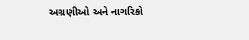અગ્રણીઓ અને નાગરિકો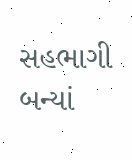સહભાગી બન્યાં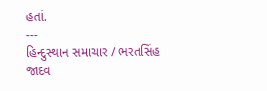હતાં.
---
હિન્દુસ્થાન સમાચાર / ભરતસિંહ જાદવ